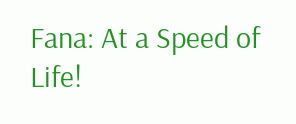Fana: At a Speed of Life!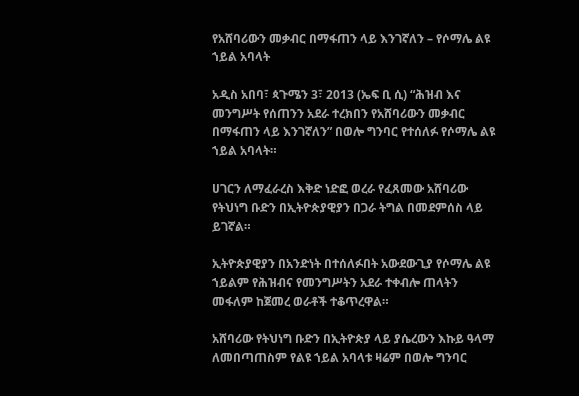የአሸባሪውን መቃብር በማፋጠን ላይ እንገኛለን – የሶማሌ ልዩ ኀይል አባላት

አዲስ አበባ፣ ጳጉሜን 3፣ 2013 (ኤፍ ቢ ሲ) “ሕዝብ እና መንግሥት የሰጠንን አደራ ተረክበን የአሸባሪውን መቃብር በማፋጠን ላይ እንገኛለን” በወሎ ግንባር የተሰለፉ የሶማሌ ልዩ ኀይል አባላት።

ሀገርን ለማፈራረስ እቅድ ነድፎ ወረራ የፈጸመው አሸባሪው የትህነግ ቡድን በኢትዮጵያዊያን በጋራ ትግል በመደምሰስ ላይ ይገኛል።

ኢትዮጵያዊያን በአንድነት በተሰለፉበት አውደውጊያ የሶማሌ ልዩ ኀይልም የሕዝብና የመንግሥትን አደራ ተቀብሎ ጠላትን መፋለም ከጀመረ ወራቶች ተቆጥረዋል።

አሸባሪው የትህነግ ቡድን በኢትዮጵያ ላይ ያሴረውን እኩይ ዓላማ ለመበጣጠስም የልዩ ኀይል አባላቱ ዛሬም በወሎ ግንባር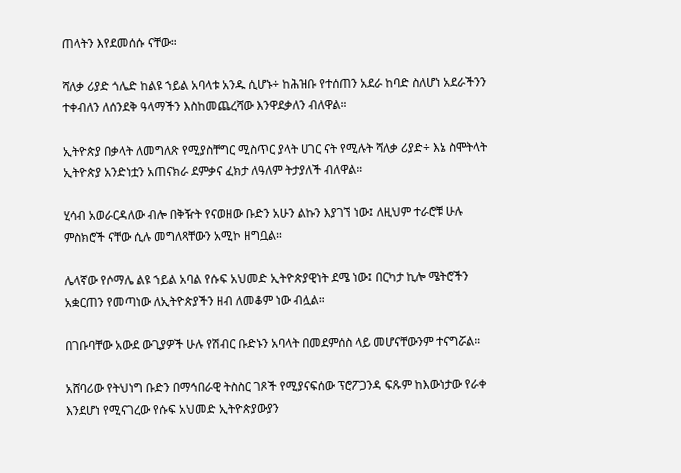ጠላትን እየደመሰሱ ናቸው።

ሻለቃ ሪያድ ጎሌድ ከልዩ ኀይል አባላቱ አንዱ ሲሆኑ÷ ከሕዝቡ የተሰጠን አደራ ከባድ ስለሆነ አደራችንን ተቀብለን ለሰንደቅ ዓላማችን እስከመጨረሻው እንዋደቃለን ብለዋል።

ኢትዮጵያ በቃላት ለመግለጽ የሚያስቸግር ሚስጥር ያላት ሀገር ናት የሚሉት ሻለቃ ሪያድ÷ እኔ ስሞትላት ኢትዮጵያ አንድነቷን አጠናክራ ደምቃና ፈክታ ለዓለም ትታያለች ብለዋል።

ሂሳብ አወራርዳለው ብሎ በቅዥት የናወዘው ቡድን አሁን ልኩን እያገኘ ነው፤ ለዚህም ተራሮቹ ሁሉ ምስክሮች ናቸው ሲሉ መግለጻቸውን አሚኮ ዘግቧል።

ሌላኛው የሶማሌ ልዩ ኀይል አባል የሱፍ አህመድ ኢትዮጵያዊነት ደሜ ነው፤ በርካታ ኪሎ ሜትሮችን አቋርጠን የመጣነው ለኢትዮጵያችን ዘብ ለመቆም ነው ብሏል።

በገቡባቸው አውደ ውጊያዎች ሁሉ የሽብር ቡድኑን አባላት በመደምሰስ ላይ መሆናቸውንም ተናግሯል።

አሸባሪው የትህነግ ቡድን በማኅበራዊ ትስስር ገጾች የሚያናፍሰው ፕሮፖጋንዳ ፍጹም ከእውነታው የራቀ እንደሆነ የሚናገረው የሱፍ አህመድ ኢትዮጵያውያን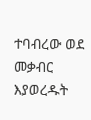ተባብረው ወደ መቃብር እያወረዱት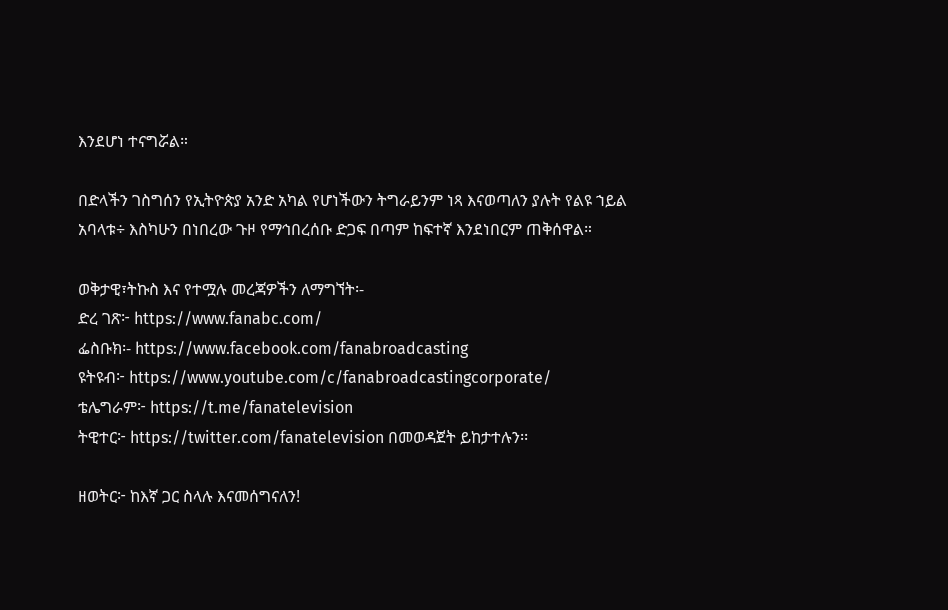እንደሆነ ተናግሯል።

በድላችን ገስግሰን የኢትዮጵያ አንድ አካል የሆነችውን ትግራይንም ነጻ እናወጣለን ያሉት የልዩ ኀይል አባላቱ÷ እስካሁን በነበረው ጉዞ የማኅበረሰቡ ድጋፍ በጣም ከፍተኛ እንደነበርም ጠቅሰዋል።

ወቅታዊ፣ትኩስ እና የተሟሉ መረጃዎችን ለማግኘት፡-
ድረ ገጽ፦ https://www.fanabc.com/
ፌስቡክ፡- https://www.facebook.com/fanabroadcasting
ዩትዩብ፦ https://www.youtube.com/c/fanabroadcastingcorporate/
ቴሌግራም፦ https://t.me/fanatelevision
ትዊተር፦ https://twitter.com/fanatelevision በመወዳጀት ይከታተሉን፡፡

ዘወትር፦ ከእኛ ጋር ስላሉ እናመሰግናለን!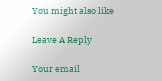You might also like

Leave A Reply

Your email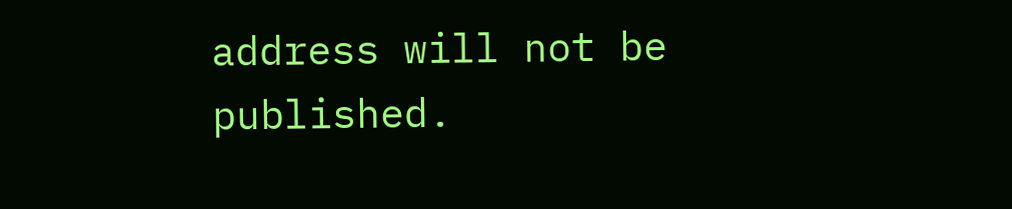address will not be published.